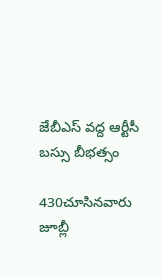జేబీఎస్‌ వద్ద ఆర్టీసీ బస్సు బీభత్సం

430చూసినవారు
జూబ్లీ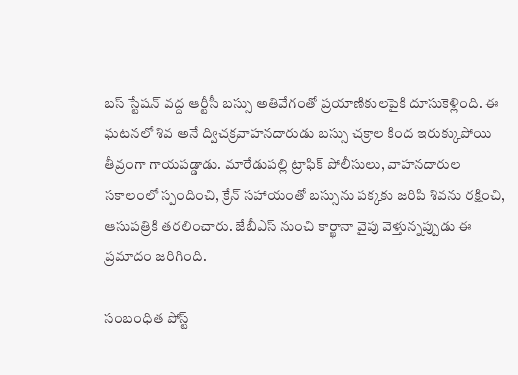బస్ స్టేషన్ వద్ద ఆర్టీసీ బస్సు అతివేగంతో ప్రయాణికులపైకి దూసుకెళ్లింది. ఈ ఘటనలో శివ అనే ద్విచక్రవాహనదారుడు బస్సు చక్రాల కింద ఇరుక్కుపోయి తీవ్రంగా గాయపడ్డాడు. మారేడుపల్లి ట్రాఫిక్ పోలీసులు, వాహనదారుల సకాలంలో స్పందించి, క్రేన్ సహాయంతో బస్సును పక్కకు జరిపి శివను రక్షించి, ఆసుపత్రికి తరలించారు. జేబీఎస్ నుంచి కార్ఖానా వైపు వెళ్తున్నప్పుడు ఈ ప్రమాదం జరిగింది.

సంబంధిత పోస్ట్